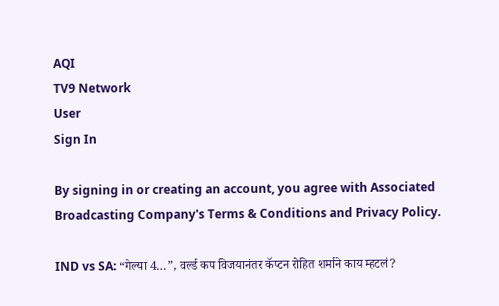AQI
TV9 Network
User
Sign In

By signing in or creating an account, you agree with Associated Broadcasting Company's Terms & Conditions and Privacy Policy.

IND vs SA: “गेल्या 4…”, वर्ल्ड कप विजयानंतर कॅप्टन रोहित शर्माने काय म्हटलं?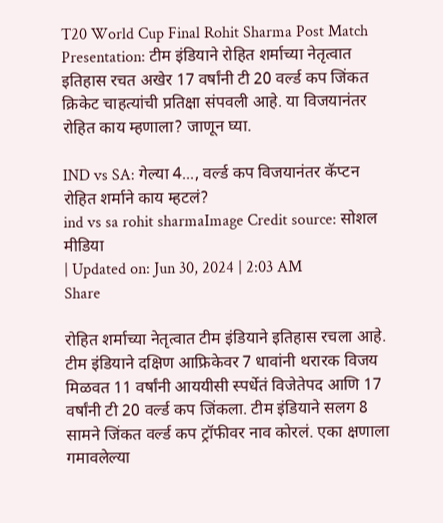T20 World Cup Final Rohit Sharma Post Match Presentation: टीम इंडियाने रोहित शर्माच्या नेतृत्वात इतिहास रचत अखेर 17 वर्षांनी टी 20 वर्ल्ड कप जिंकत क्रिकेट चाहत्यांची प्रतिक्षा संपवली आहे. या विजयानंतर रोहित काय म्हणाला? जाणून घ्या.

IND vs SA: गेल्या 4..., वर्ल्ड कप विजयानंतर कॅप्टन रोहित शर्माने काय म्हटलं?
ind vs sa rohit sharmaImage Credit source: सोशल मीडिया
| Updated on: Jun 30, 2024 | 2:03 AM
Share

रोहित शर्माच्या नेतृत्वात टीम इंडियाने इतिहास रचला आहे. टीम इंडियाने दक्षिण आफ्रिकेवर 7 धावांनी थरारक विजय मिळवत 11 वर्षांनी आययीसी स्पर्धेतं विजेतेपद आणि 17 वर्षांनी टी 20 वर्ल्ड कप जिंकला. टीम इंडियाने सलग 8 सामने जिंकत वर्ल्ड कप ट्रॉफीवर नाव कोरलं. एका क्षणाला गमावलेल्या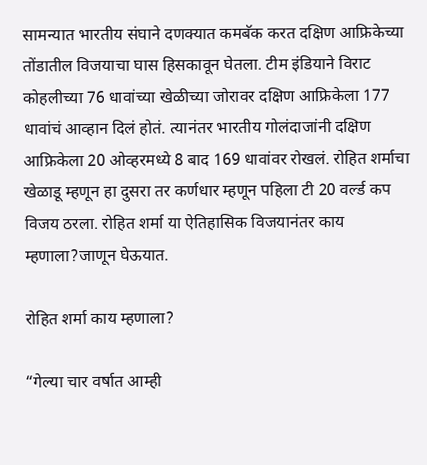सामन्यात भारतीय संघाने दणक्यात कमबॅक करत दक्षिण आफ्रिकेच्या तोंडातील विजयाचा घास हिसकावून घेतला. टीम इंडियाने विराट कोहलीच्या 76 धावांच्या खेळीच्या जोरावर दक्षिण आफ्रिकेला 177 धावांचं आव्हान दिलं होतं. त्यानंतर भारतीय गोलंदाजांनी दक्षिण आफ्रिकेला 20 ओव्हरमध्ये 8 बाद 169 धावांवर रोखलं. रोहित शर्माचा खेळाडू म्हणून हा दुसरा तर कर्णधार म्हणून पहिला टी 20 वर्ल्ड कप विजय ठरला. रोहित शर्मा या ऐतिहासिक विजयानंतर काय म्हणाला?जाणून घेऊयात.

रोहित शर्मा काय म्हणाला?

“गेल्या चार वर्षात आम्ही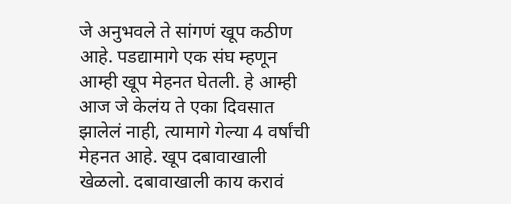जे अनुभवले ते सांगणं खूप कठीण आहे. पडद्यामागे एक संघ म्हणून आम्ही खूप मेहनत घेतली. हे आम्ही आज जे केलंय ते एका दिवसात झालेलं नाही, त्यामागे गेल्या 4 वर्षांची मेहनत आहे. खूप दबावाखाली खेळलो. दबावाखाली काय करावं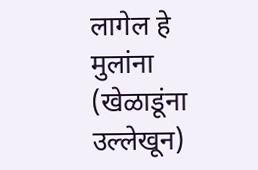लागेल हे मुलांना (खेळाडूंना उल्लेखून)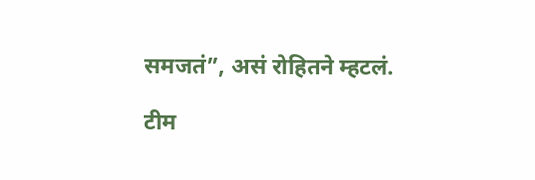समजतं”, असं रोहितने म्हटलं.

टीम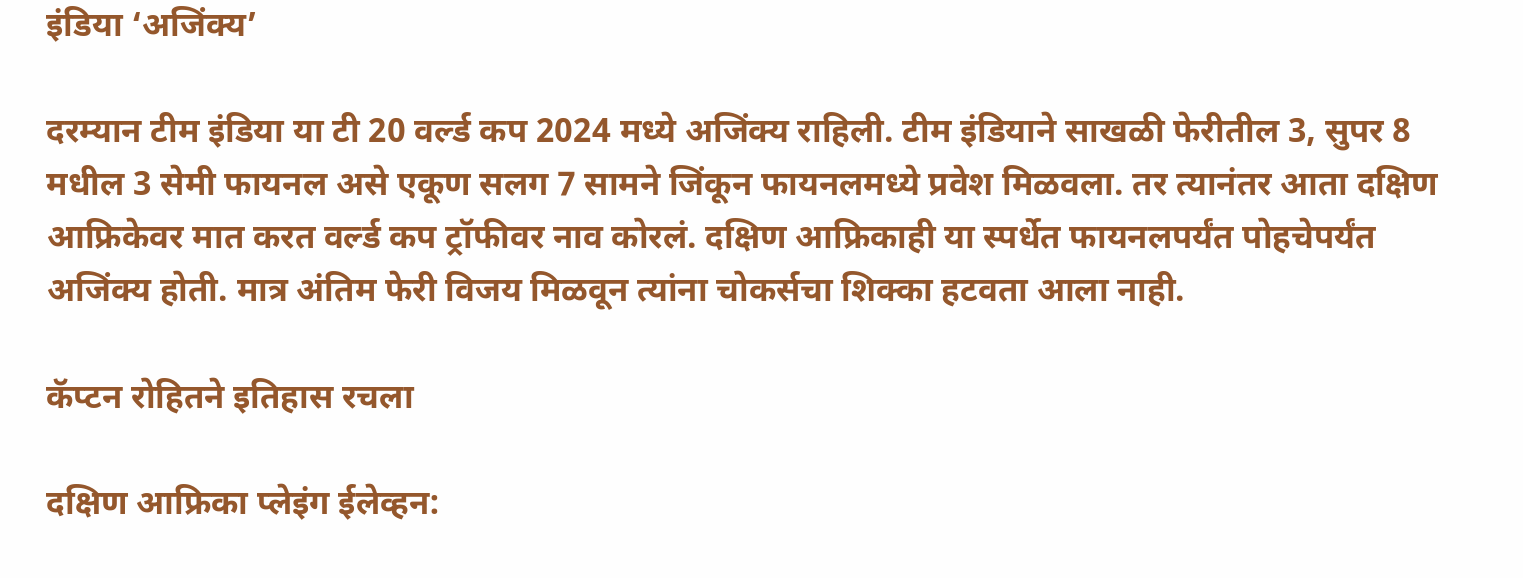इंडिया ‘अजिंक्य’

दरम्यान टीम इंडिया या टी 20 वर्ल्ड कप 2024 मध्ये अजिंक्य राहिली. टीम इंडियाने साखळी फेरीतील 3, सुपर 8 मधील 3 सेमी फायनल असे एकूण सलग 7 सामने जिंकून फायनलमध्ये प्रवेश मिळवला. तर त्यानंतर आता दक्षिण आफ्रिकेवर मात करत वर्ल्ड कप ट्रॉफीवर नाव कोरलं. दक्षिण आफ्रिकाही या स्पर्धेत फायनलपर्यंत पोहचेपर्यंत अजिंक्य होती. मात्र अंतिम फेरी विजय मिळवून त्यांना चोकर्सचा शिक्का हटवता आला नाही.

कॅप्टन रोहितने इतिहास रचला

दक्षिण आफ्रिका प्लेइंग ईलेव्हन: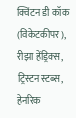क्विंटन डी कॉक (विकेटकीपर), रीझा हेंड्रिक्स, ट्रिस्टन स्टब्स, हेनरिक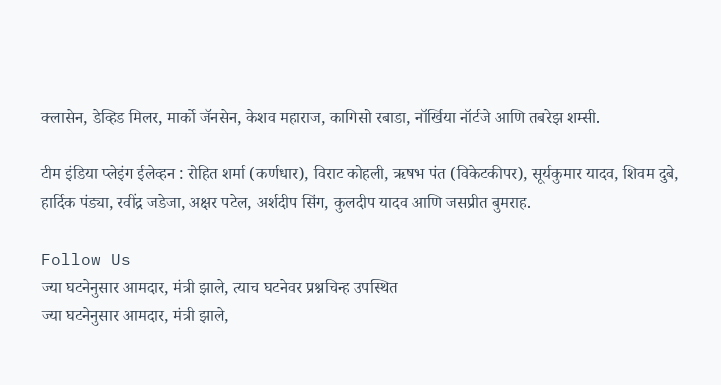क्लासेन, डेव्हिड मिलर, मार्को जॅनसेन, केशव महाराज, कागिसो रबाडा, नॉर्खिया नॉर्टजे आणि तबरेझ शम्सी.

टीम इंडिया प्लेइंग ईलेव्हन : रोहित शर्मा (कर्णधार), विराट कोहली, ऋषभ पंत (विकेटकीपर), सूर्यकुमार यादव, शिवम दुबे, हार्दिक पंड्या, रवींद्र जडेजा, अक्षर पटेल, अर्शदीप सिंग, कुलदीप यादव आणि जसप्रीत बुमराह.

Follow Us
ज्या घटनेनुसार आमदार, मंत्री झाले, त्याच घटनेवर प्रश्नचिन्ह उपस्थित
ज्या घटनेनुसार आमदार, मंत्री झाले,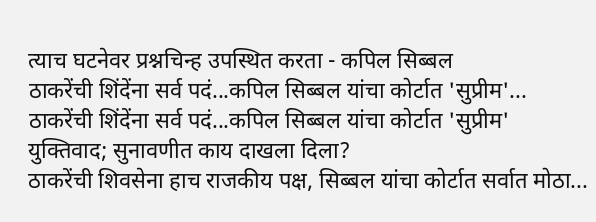त्याच घटनेवर प्रश्नचिन्ह उपस्थित करता - कपिल सिब्बल
ठाकरेंची शिंदेंना सर्व पदं...कपिल सिब्बल यांचा कोर्टात 'सुप्रीम'...
ठाकरेंची शिंदेंना सर्व पदं...कपिल सिब्बल यांचा कोर्टात 'सुप्रीम' युक्तिवाद; सुनावणीत काय दाखला दिला?
ठाकरेंची शिवसेना हाच राजकीय पक्ष, सिब्बल यांचा कोर्टात सर्वात मोठा...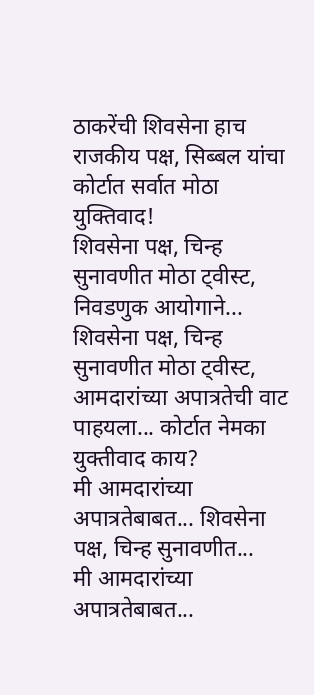ठाकरेंची शिवसेना हाच राजकीय पक्ष, सिब्बल यांचा कोर्टात सर्वात मोठा युक्तिवाद!
शिवसेना पक्ष, चिन्ह सुनावणीत मोठा ट्वीस्ट, निवडणुक आयोगाने...
शिवसेना पक्ष, चिन्ह सुनावणीत मोठा ट्वीस्ट, आमदारांच्या अपात्रतेची वाट पाहयला... कोर्टात नेमका युक्तीवाद काय?
मी आमदारांच्या अपात्रतेबाबत... शिवसेना पक्ष, चिन्ह सुनावणीत...
मी आमदारांच्या अपात्रतेबाबत...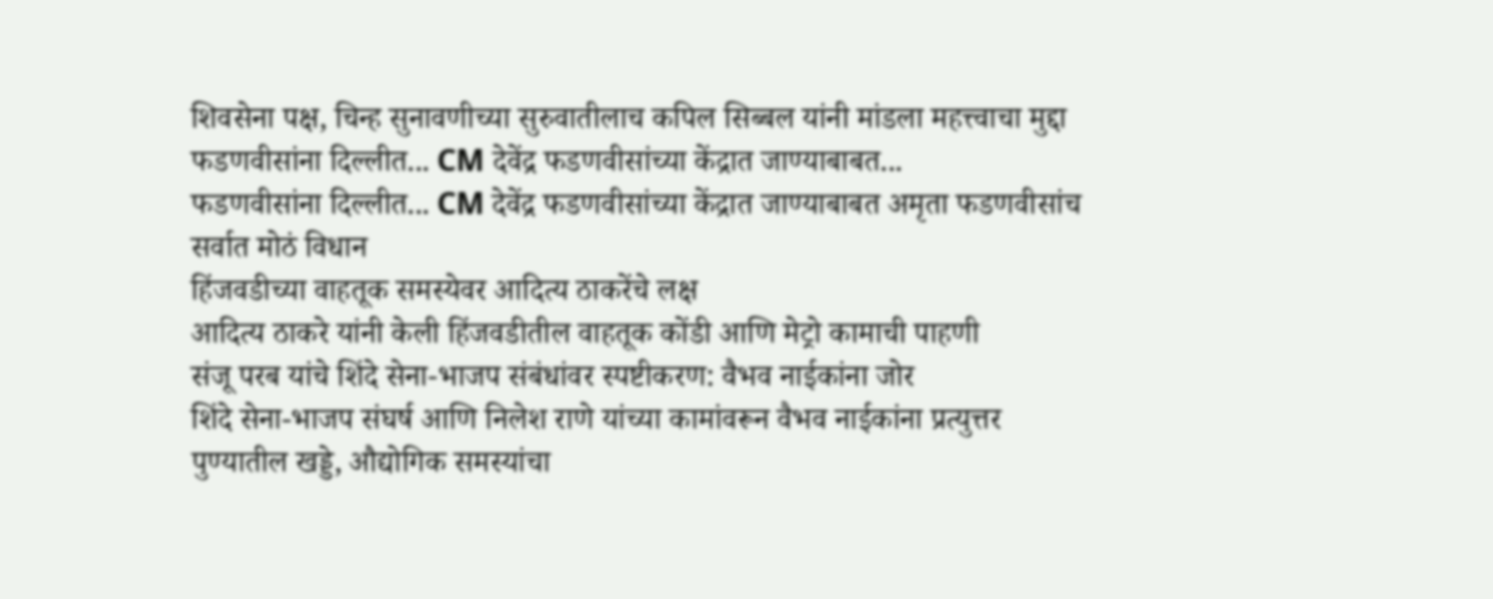शिवसेना पक्ष, चिन्ह सुनावणीच्या सुरुवातीलाच कपिल सिब्बल यांनी मांडला महत्त्वाचा मुद्दा
फडणवीसांना दिल्लीत... CM देवेंद्र फडणवीसांच्या केंद्रात जाण्याबाबत...
फडणवीसांना दिल्लीत... CM देवेंद्र फडणवीसांच्या केंद्रात जाण्याबाबत अमृता फडणवीसांच सर्वात मोठं विधान
हिंजवडीच्या वाहतूक समस्येवर आदित्य ठाकरेंचे लक्ष
आदित्य ठाकरे यांनी केली हिंजवडीतील वाहतूक कोंडी आणि मेट्रो कामाची पाहणी
संजू परब यांचे शिंदे सेना-भाजप संबंधांवर स्पष्टीकरण: वैभव नाईकांना जोर
शिंदे सेना-भाजप संघर्ष आणि निलेश राणे यांच्या कामांवरून वैभव नाईकांना प्रत्युत्तर
पुण्यातील खड्डे, औद्योगिक समस्यांचा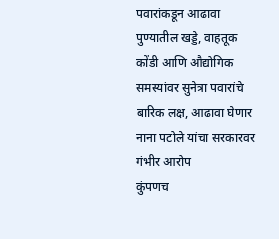पवारांकडून आढावा
पुण्यातील खड्डे, वाहतूक कोंडी आणि औद्योगिक समस्यांवर सुनेत्रा पवारांचे बारिक लक्ष, आढावा घेणार
नाना पटोले यांचा सरकारवर गंभीर आरोप
कुंपणच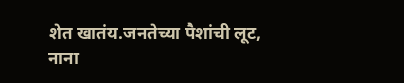शेत खातंय.जनतेच्या पैशांची लूट, नाना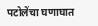पटोलेंचा घणाघात